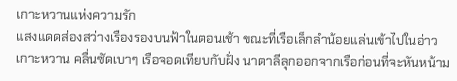เกาะหวานแห่งความรัก
แสงแดดส่องสว่างเรืองรองบนฟ้าในตอนเช้า ขณะที่เรือเล็กลำน้อยแล่นเข้าไปในอ่าวเกาะหวาน คลื่นซัดเบาๆ เรือจอดเทียบกับฝั่ง นาตาลีลุกออกจากเรือก่อนที่จะหันหน้าม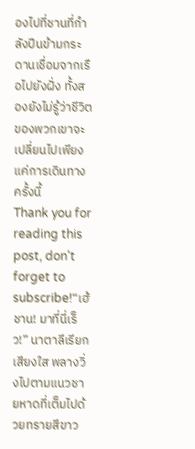องไปที่ชานที่กำลังปีนข้ามกระดานเชื่อมจากเรือไปยังฝั่ง ทั้งสองยังไม่รู้ว่าชีวิตของพวกเขาจะเปลี่ยนไปเพียงแค่การเดินทางครั้งนี้
Thank you for reading this post, don't forget to subscribe!“เฮ้ ชาน! มาที่นี่เร็ว!” นาตาลีเรียกเสียงใส พลางวิ่งไปตามแนวชายหาดที่เต็มไปด้วยทรายสีขาว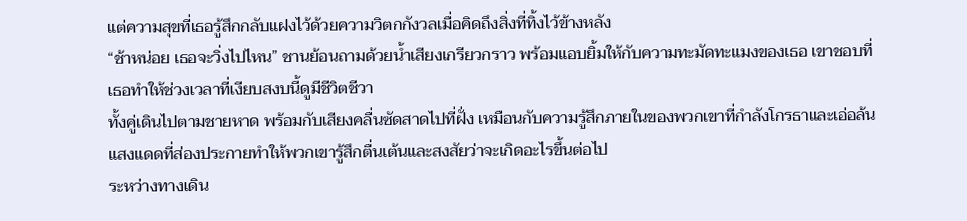แต่ความสุขที่เธอรู้สึกกลับแฝงไว้ด้วยความวิตกกังวลเมื่อคิดถึงสิ่งที่ทิ้งไว้ข้างหลัง
“ช้าหน่อย เธอจะวิ่งไปไหน” ชานย้อนถามด้วยน้ำเสียงเกรียวกราว พร้อมแอบยิ้มให้กับความทะมัดทะแมงของเธอ เขาชอบที่เธอทำให้ช่วงเวลาที่เงียบสงบนี้ดูมีชีวิตชีวา
ทั้งคู่เดินไปตามชายหาด พร้อมกับเสียงคลื่นซัดสาดไปที่ฝั่ง เหมือนกับความรู้สึกภายในของพวกเขาที่กำลังโกรธาและเอ่อล้น แสงแดดที่ส่องประกายทำให้พวกเขารู้สึกตื่นเต้นและสงสัยว่าจะเกิดอะไรขึ้นต่อไป
ระหว่างทางเดิน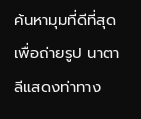ค้นหามุมที่ดีที่สุดเพื่อถ่ายรูป นาตาลีแสดงท่าทาง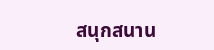สนุกสนาน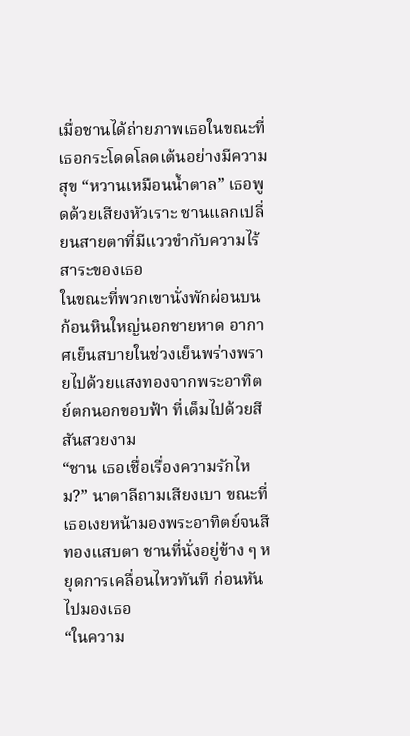เมื่อชานได้ถ่ายภาพเธอในขณะที่เธอกระโดดโลดเต้นอย่างมีความสุข “หวานเหมือนน้ำตาล” เธอพูดด้วยเสียงหัวเราะ ชานแลกเปลี่ยนสายตาที่มีแววขำกับความไร้สาระของเธอ
ในขณะที่พวกเขานั่งพักผ่อนบนก้อนหินใหญ่นอกชายหาด อากาศเย็นสบายในช่วงเย็นพร่างพรายไปด้วยแสงทองจากพระอาทิตย์ตกนอกขอบฟ้า ที่เต็มไปด้วยสีสันสวยงาม
“ชาน เธอเชื่อเรื่องความรักไหม?” นาตาลีถามเสียงเบา ขณะที่เธอเงยหน้ามองพระอาทิตย์จนสีทองแสบตา ชานที่นั่งอยู่ข้าง ๆ หยุดการเคลื่อนไหวทันที ก่อนหันไปมองเธอ
“ในความ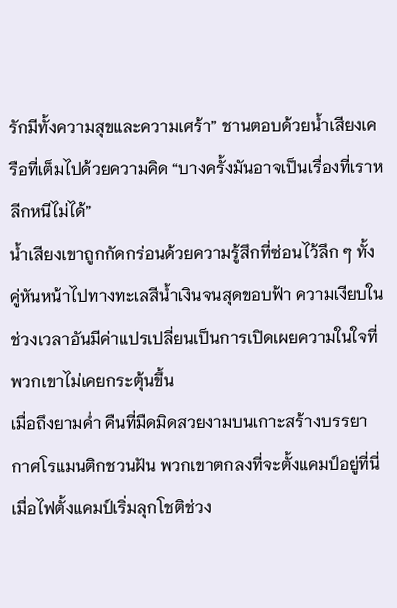รักมีทั้งความสุขและความเศร้า” ชานตอบด้วยน้ำเสียงเครือที่เต็มไปด้วยความคิด “บางครั้งมันอาจเป็นเรื่องที่เราหลีกหนีไม่ได้”
น้ำเสียงเขาถูกกัดกร่อนด้วยความรู้สึกที่ซ่อนไว้ลึก ๆ ทั้งคู่หันหน้าไปทางทะเลสีน้ำเงินจนสุดขอบฟ้า ความเงียบในช่วงเวลาอันมีค่าแปรเปลี่ยนเป็นการเปิดเผยความในใจที่พวกเขาไม่เคยกระตุ้นขึ้น
เมื่อถึงยามค่ำ คืนที่มืดมิดสวยงามบนเกาะสร้างบรรยากาศโรแมนติกชวนฝัน พวกเขาตกลงที่จะตั้งแคมป์อยู่ที่นี่ เมื่อไฟตั้งแคมป์เริ่มลุกโชติช่วง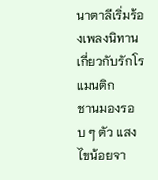นาตาลีเริ่มร้องเพลงนิทานเกี่ยวกับรักโรแมนติก
ชานมองรอบ ๆ ตัว แสงไขน้อยจา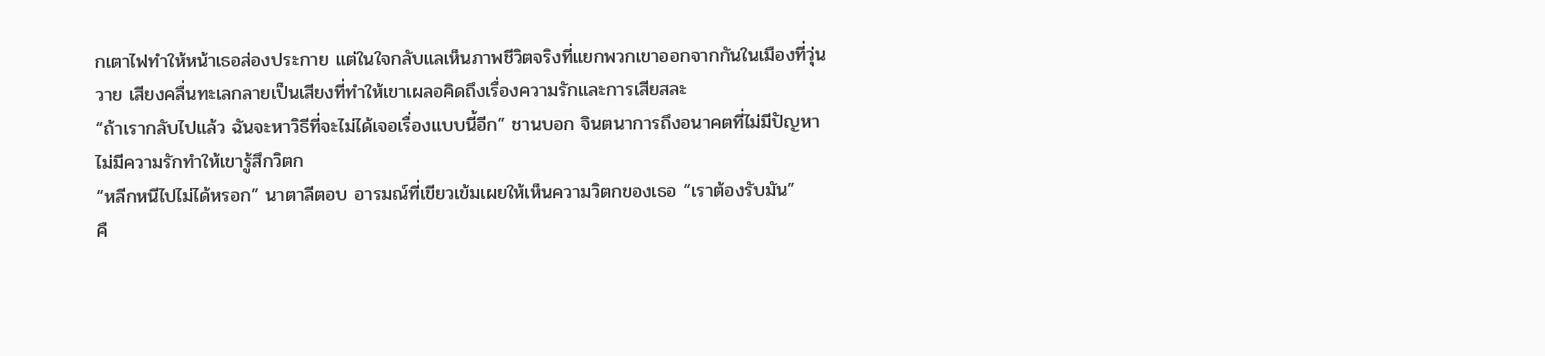กเตาไฟทำให้หน้าเธอส่องประกาย แต่ในใจกลับแลเห็นภาพชีวิตจริงที่แยกพวกเขาออกจากกันในเมืองที่วุ่นวาย เสียงคลื่นทะเลกลายเป็นเสียงที่ทำให้เขาเผลอคิดถึงเรื่องความรักและการเสียสละ
“ถ้าเรากลับไปแล้ว ฉันจะหาวิธีที่จะไม่ได้เจอเรื่องแบบนี้อีก” ชานบอก จินตนาการถึงอนาคตที่ไม่มีปัญหาไม่มีความรักทำให้เขารู้สึกวิตก
“หลีกหนีไปไม่ได้หรอก” นาตาลีตอบ อารมณ์ที่เขียวเข้มเผยให้เห็นความวิตกของเธอ “เราต้องรับมัน”
คื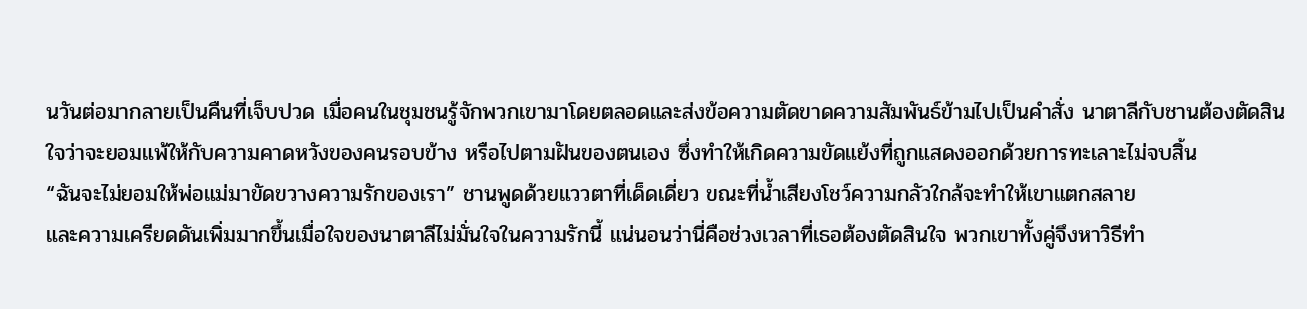นวันต่อมากลายเป็นคืนที่เจ็บปวด เมื่อคนในชุมชนรู้จักพวกเขามาโดยตลอดและส่งข้อความตัดขาดความสัมพันธ์ข้ามไปเป็นคำสั่ง นาตาลีกับชานต้องตัดสินใจว่าจะยอมแพ้ให้กับความคาดหวังของคนรอบข้าง หรือไปตามฝันของตนเอง ซึ่งทำให้เกิดความขัดแย้งที่ถูกแสดงออกด้วยการทะเลาะไม่จบสิ้น
“ฉันจะไม่ยอมให้พ่อแม่มาขัดขวางความรักของเรา” ชานพูดด้วยแววตาที่เด็ดเดี่ยว ขณะที่น้ำเสียงโชว์ความกลัวใกล้จะทำให้เขาแตกสลาย
และความเครียดดันเพิ่มมากขึ้นเมื่อใจของนาตาลีไม่มั่นใจในความรักนี้ แน่นอนว่านี่คือช่วงเวลาที่เธอต้องตัดสินใจ พวกเขาทั้งคู่จึงหาวิธีทำ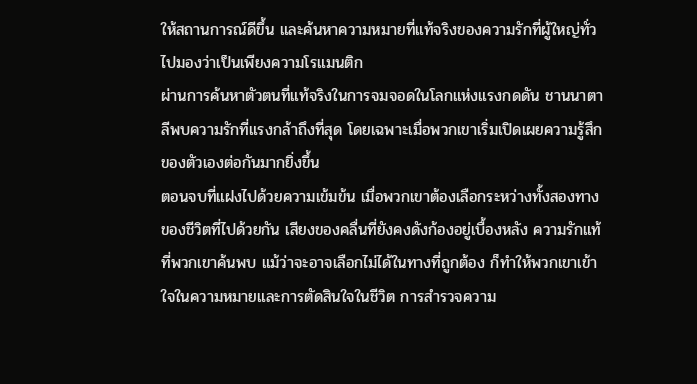ให้สถานการณ์ดีขึ้น และค้นหาความหมายที่แท้จริงของความรักที่ผู้ใหญ่ทั่วไปมองว่าเป็นเพียงความโรแมนติก
ผ่านการค้นหาตัวตนที่แท้จริงในการจมจอดในโลกแห่งแรงกดดัน ชานนาตาลีพบความรักที่แรงกล้าถึงที่สุด โดยเฉพาะเมื่อพวกเขาเริ่มเปิดเผยความรู้สึกของตัวเองต่อกันมากยิ่งขึ้น
ตอนจบที่แฝงไปด้วยความเข้มข้น เมื่อพวกเขาต้องเลือกระหว่างทั้งสองทางของชีวิตที่ไปด้วยกัน เสียงของคลื่นที่ยังคงดังก้องอยู่เบื้องหลัง ความรักแท้ที่พวกเขาค้นพบ แม้ว่าจะอาจเลือกไม่ได้ในทางที่ถูกต้อง ก็ทำให้พวกเขาเข้าใจในความหมายและการตัดสินใจในชีวิต การสำรวจความ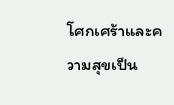โศกเศร้าและความสุขเป็น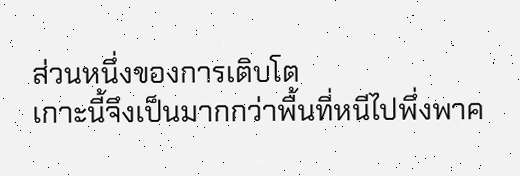ส่วนหนึ่งของการเติบโต
เกาะนี้จึงเป็นมากกว่าพื้นที่หนีไปพึ่งพาค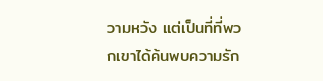วามหวัง แต่เป็นที่ที่พวกเขาได้ค้นพบความรัก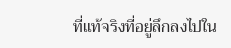ที่แท้จริงที่อยู่ลึกลงไปใน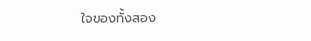ใจของทั้งสอง